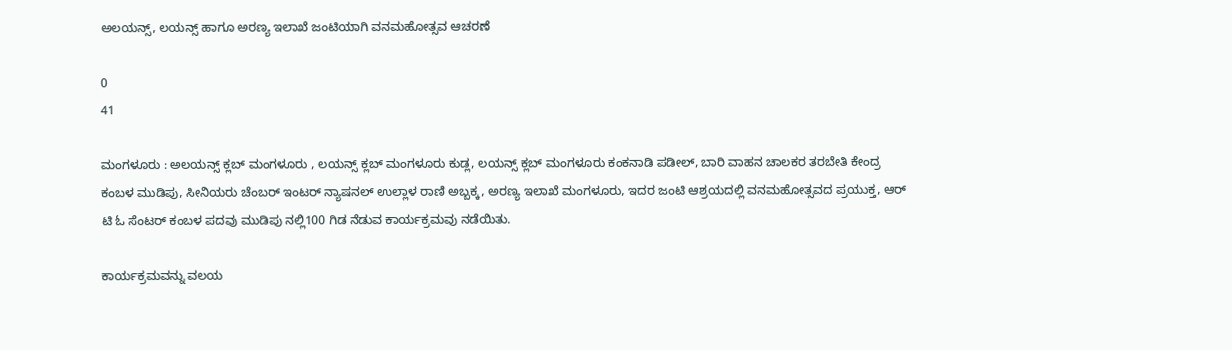ಅಲಯನ್ಸ್, ಲಯನ್ಸ್ ಹಾಗೂ ಅರಣ್ಯ ಇಲಾಖೆ ಜಂಟಿಯಾಗಿ ವನಮಹೋತ್ಸವ ಆಚರಣೆ

0
41

ಮಂಗಳೂರು : ಅಲಯನ್ಸ್ ಕ್ಲಬ್ ಮಂಗಳೂರು , ಲಯನ್ಸ್ ಕ್ಲಬ್ ಮಂಗಳೂರು ಕುಡ್ಲ, ಲಯನ್ಸ್ ಕ್ಲಬ್ ಮಂಗಳೂರು ಕಂಕನಾಡಿ ಪಡೀಲ್, ಬಾರಿ ವಾಹನ ಚಾಲಕರ ತರಬೇತಿ ಕೇಂದ್ರ ಕಂಬಳ ಮುಡಿಪು, ಸೀನಿಯರು ಚೆಂಬರ್ ಇಂಟರ್ ನ್ಯಾಷನಲ್ ಉಲ್ಲಾಳ ರಾಣಿ ಅಬ್ಬಕ್ಕ, ಅರಣ್ಯ ಇಲಾಖೆ ಮಂಗಳೂರು, ಇದರ ಜಂಟಿ ಆಶ್ರಯದಲ್ಲಿ ವನಮಹೋತ್ಸವದ ಪ್ರಯುಕ್ತ, ಆರ್ ಟಿ ಓ ಸೆಂಟರ್ ಕಂಬಳ ಪದವು ಮುಡಿಪು ನಲ್ಲಿ100 ಗಿಡ ನೆಡುವ ಕಾರ್ಯಕ್ರಮವು ನಡೆಯಿತು.

ಕಾರ್ಯಕ್ರಮವನ್ನು ವಲಯ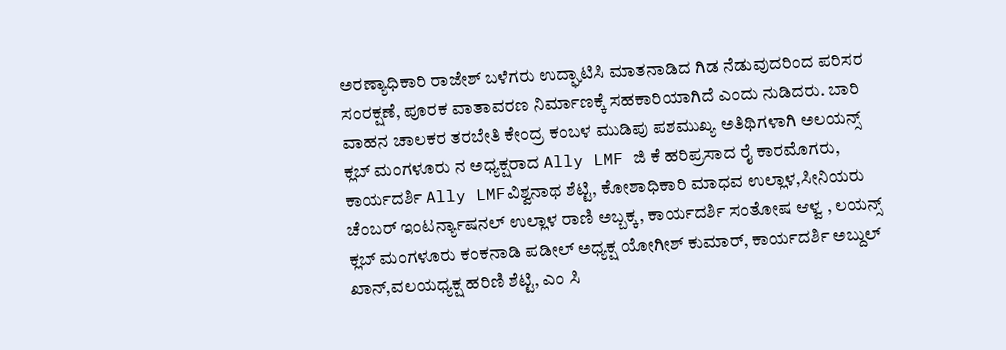ಅರಣ್ಯಾಧಿಕಾರಿ ರಾಜೇಶ್ ಬಳೆಗರು ಉದ್ಘಾಟಿಸಿ ಮಾತನಾಡಿದ ಗಿಡ ನೆಡುವುದರಿಂದ ಪರಿಸರ ಸಂರಕ್ಷಣೆ, ಪೂರಕ ವಾತಾವರಣ ನಿರ್ಮಾಣಕ್ಕೆ ಸಹಕಾರಿಯಾಗಿದೆ ಎಂದು ನುಡಿದರು. ಬಾರಿ ವಾಹನ ಚಾಲಕರ ತರಬೇತಿ ಕೇಂದ್ರ ಕಂಬಳ ಮುಡಿಪು ಪಶಮುಖ್ಯ ಅತಿಥಿಗಳಾಗಿ ಅಲಯನ್ಸ್ ಕ್ಲಬ್ ಮಂಗಳೂರು ನ ಅಧ್ಯಕ್ಷರಾದ Ally LMF ಜಿ ಕೆ ಹರಿಪ್ರಸಾದ ರೈ ಕಾರಮೊಗರು, ಕಾರ್ಯದರ್ಶಿ Ally LMFವಿಶ್ವನಾಥ ಶೆಟ್ಟಿ, ಕೋಶಾಧಿಕಾರಿ ಮಾಧವ ಉಲ್ಲಾಳ,ಸೀನಿಯರು ಚೆಂಬರ್ ಇಂಟರ್ನ್ಯಾಷನಲ್ ಉಲ್ಲಾಳ ರಾಣಿ ಅಬ್ಬಕ್ಕ, ಕಾರ್ಯದರ್ಶಿ ಸಂತೋಷ ಆಳ್ವ , ಲಯನ್ಸ್ ಕ್ಲಬ್ ಮಂಗಳೂರು ಕಂಕನಾಡಿ ಪಡೀಲ್ ಅಧ್ಯಕ್ಷ ಯೋಗೀಶ್ ಕುಮಾರ್, ಕಾರ್ಯದರ್ಶಿ ಅಬ್ದುಲ್ ಖಾನ್,ವಲಯಧ್ಯಕ್ಷ ಹರಿಣಿ ಶೆಟ್ಟಿ, ಎಂ ಸಿ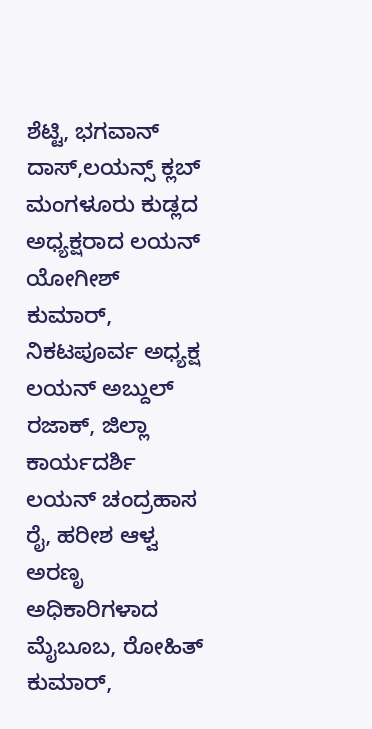ಶೆಟ್ಟಿ, ಭಗವಾನ್ ದಾಸ್,ಲಯನ್ಸ್ ಕ್ಲಬ್ ಮಂಗಳೂರು ಕುಡ್ಲದ ಅಧ್ಯಕ್ಷರಾದ ಲಯನ್ ಯೋಗೀಶ್ ಕುಮಾರ್, ನಿಕಟಪೂರ್ವ ಅಧ್ಯಕ್ಷ ಲಯನ್ ಅಬ್ದುಲ್ ರಜಾಕ್, ಜಿಲ್ಲಾ ಕಾರ್ಯದರ್ಶಿ ಲಯನ್ ಚಂದ್ರಹಾಸ ರೈ, ಹರೀಶ ಆಳ್ವ ಅರಣೃ ಅಧಿಕಾರಿಗಳಾದ ಮೈಬೂಬ, ರೋಹಿತ್ ಕುಮಾರ್,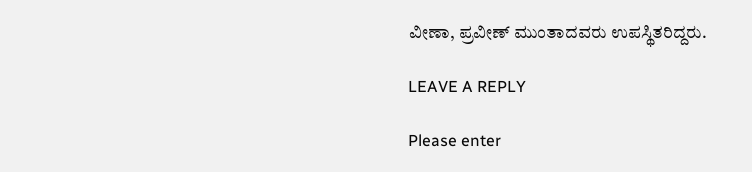ವೀಣಾ, ಪ್ರವೀಣ್ ಮುಂತಾದವರು ಉಪಸ್ಥಿತರಿದ್ದರು.

LEAVE A REPLY

Please enter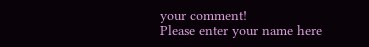your comment!
Please enter your name here